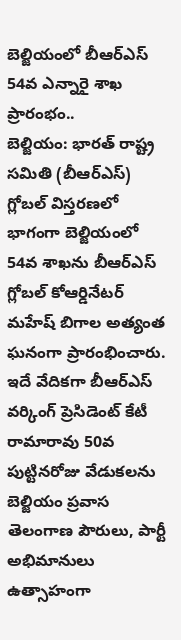బెల్జియంలో బీఆర్ఎస్ 54వ ఎన్నారై శాఖ ప్రారంభం..
బెల్జియం: భారత్ రాష్ట్ర సమితి (బీఆర్ఎస్) గ్లోబల్ విస్తరణలో భాగంగా బెల్జియంలో 54వ శాఖను బీఆర్ఎస్ గ్లోబల్ కోఆర్డినేటర్ మహేష్ బిగాల అత్యంత ఘనంగా ప్రారంభించారు. ఇదే వేదికగా బీఆర్ఎస్ వర్కింగ్ ప్రెసిడెంట్ కేటీ రామారావు 50వ పుట్టినరోజు వేడుకలను బెల్జియం ప్రవాస తెలంగాణ పౌరులు, పార్టీ అభిమానులు ఉత్సాహంగా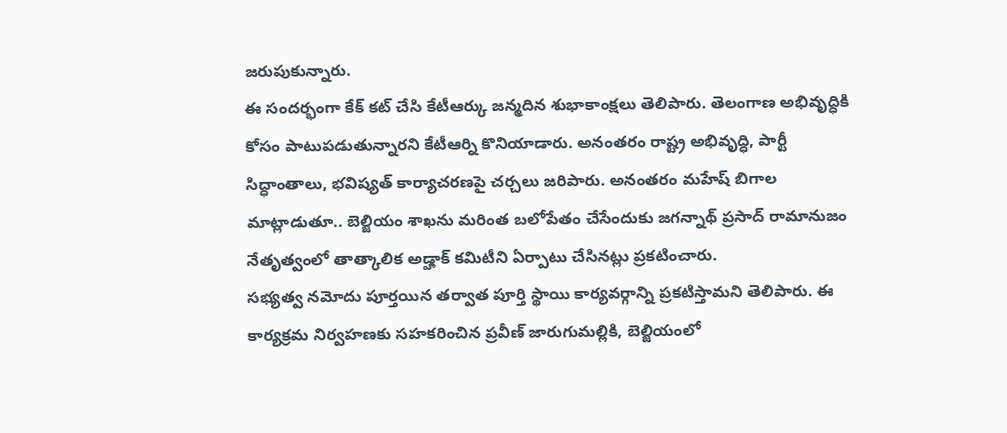జరుపుకున్నారు.
ఈ సందర్భంగా కేక్ కట్ చేసి కేటీఆర్కు జన్మదిన శుభాకాంక్షలు తెలిపారు. తెలంగాణ అభివృద్ధికి కోసం పాటుపడుతున్నారని కేటీఆర్ని కొనియాడారు. అనంతరం రాష్ట్ర అభివృద్ధి, పార్టీ సిద్ధాంతాలు, భవిష్యత్ కార్యాచరణపై చర్చలు జరిపారు. అనంతరం మహేష్ బిగాల మాట్లాడుతూ.. బెల్జియం శాఖను మరింత బలోపేతం చేసేందుకు జగన్నాథ్ ప్రసాద్ రామానుజం నేతృత్వంలో తాత్కాలిక అడ్హాక్ కమిటీని ఏర్పాటు చేసినట్లు ప్రకటించారు.
సభ్యత్వ నమోదు పూర్తయిన తర్వాత పూర్తి స్థాయి కార్యవర్గాన్ని ప్రకటిస్తామని తెలిపారు. ఈ కార్యక్రమ నిర్వహణకు సహకరించిన ప్రవీణ్ జారుగుమల్లికి, బెల్జియంలో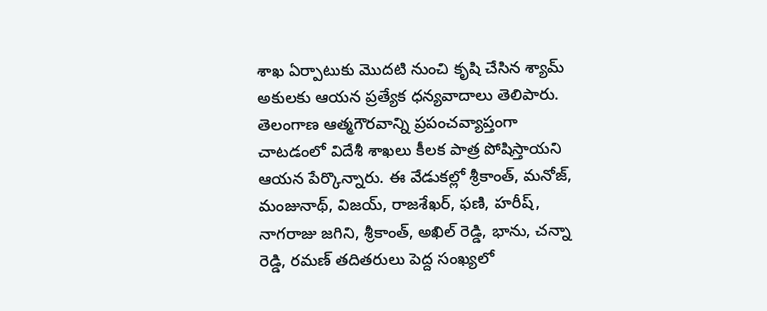శాఖ ఏర్పాటుకు మొదటి నుంచి కృషి చేసిన శ్యామ్ అకులకు ఆయన ప్రత్యేక ధన్యవాదాలు తెలిపారు. తెలంగాణ ఆత్మగౌరవాన్ని ప్రపంచవ్యాప్తంగా చాటడంలో విదేశీ శాఖలు కీలక పాత్ర పోషిస్తాయని ఆయన పేర్కొన్నారు. ఈ వేడుకల్లో శ్రీకాంత్, మనోజ్, మంజునాథ్, విజయ్, రాజశేఖర్, ఫణి, హరీష్, నాగరాజు జగిని, శ్రీకాంత్, అఖిల్ రెడ్డి, భాను, చన్నా రెడ్డి, రమణ్ తదితరులు పెద్ద సంఖ్యలో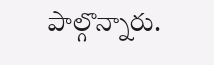పాల్గొన్నారు.